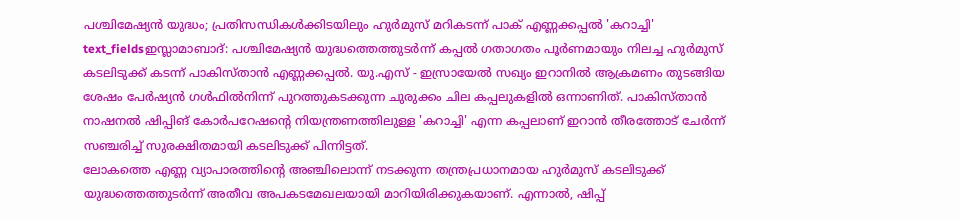പശ്ചിമേഷ്യൻ യുദ്ധം; പ്രതിസന്ധികൾക്കിടയിലും ഹുർമുസ് മറികടന്ന് പാക് എണ്ണക്കപ്പൽ 'കറാച്ചി'
text_fieldsഇസ്ലാമാബാദ്: പശ്ചിമേഷ്യൻ യുദ്ധത്തെത്തുടർന്ന് കപ്പൽ ഗതാഗതം പൂർണമായും നിലച്ച ഹുർമുസ് കടലിടുക്ക് കടന്ന് പാകിസ്താൻ എണ്ണക്കപ്പൽ. യു.എസ് - ഇസ്രായേൽ സഖ്യം ഇറാനിൽ ആക്രമണം തുടങ്ങിയ ശേഷം പേർഷ്യൻ ഗൾഫിൽനിന്ന് പുറത്തുകടക്കുന്ന ചുരുക്കം ചില കപ്പലുകളിൽ ഒന്നാണിത്. പാകിസ്താൻ നാഷനൽ ഷിപ്പിങ് കോർപറേഷന്റെ നിയന്ത്രണത്തിലുള്ള 'കറാച്ചി' എന്ന കപ്പലാണ് ഇറാൻ തീരത്തോട് ചേർന്ന് സഞ്ചരിച്ച് സുരക്ഷിതമായി കടലിടുക്ക് പിന്നിട്ടത്.
ലോകത്തെ എണ്ണ വ്യാപാരത്തിന്റെ അഞ്ചിലൊന്ന് നടക്കുന്ന തന്ത്രപ്രധാനമായ ഹുർമുസ് കടലിടുക്ക് യുദ്ധത്തെത്തുടർന്ന് അതീവ അപകടമേഖലയായി മാറിയിരിക്കുകയാണ്. എന്നാൽ, ഷിപ്പ്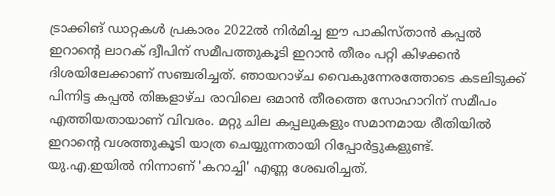ട്രാക്കിങ് ഡാറ്റകൾ പ്രകാരം 2022ൽ നിർമിച്ച ഈ പാകിസ്താൻ കപ്പൽ ഇറാന്റെ ലാറക് ദ്വീപിന് സമീപത്തുകൂടി ഇറാൻ തീരം പറ്റി കിഴക്കൻ ദിശയിലേക്കാണ് സഞ്ചരിച്ചത്. ഞായറാഴ്ച വൈകുന്നേരത്തോടെ കടലിടുക്ക് പിന്നിട്ട കപ്പൽ തിങ്കളാഴ്ച രാവിലെ ഒമാൻ തീരത്തെ സോഹാറിന് സമീപം എത്തിയതായാണ് വിവരം. മറ്റു ചില കപ്പലുകളും സമാനമായ രീതിയിൽ ഇറാന്റെ വശത്തുകൂടി യാത്ര ചെയ്യുന്നതായി റിപ്പോർട്ടുകളുണ്ട്.
യു.എ.ഇയിൽ നിന്നാണ് 'കറാച്ചി' എണ്ണ ശേഖരിച്ചത്.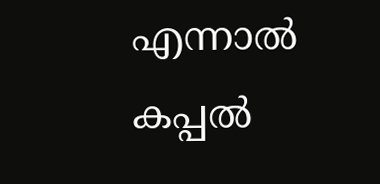എന്നാൽ കപ്പൽ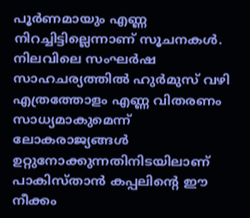പൂർണമായും എണ്ണ നിറച്ചിട്ടില്ലെന്നാണ് സൂചനകൾ. നിലവിലെ സംഘർഷ സാഹചര്യത്തിൽ ഹുർമുസ് വഴി എത്രത്തോളം എണ്ണ വിതരണം സാധ്യമാകുമെന്ന് ലോകരാജ്യങ്ങൾ ഉറ്റുനോക്കുന്നതിനിടയിലാണ് പാകിസ്താൻ കപ്പലിന്റെ ഈ നീക്കം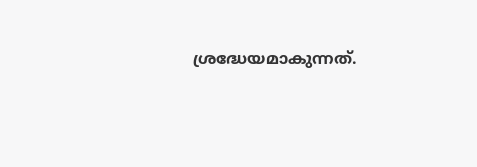ശ്രദ്ധേയമാകുന്നത്.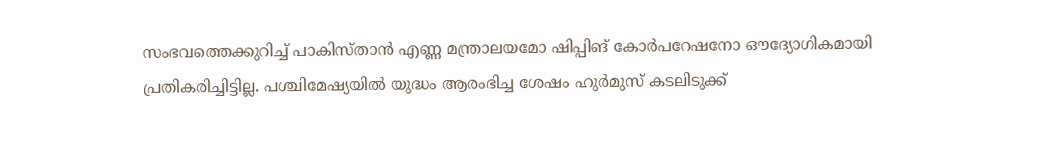സംഭവത്തെക്കുറിച്ച് പാകിസ്താൻ എണ്ണ മന്ത്രാലയമോ ഷിപ്പിങ് കോർപറേഷനോ ഔദ്യോഗികമായി പ്രതികരിച്ചിട്ടില്ല. പശ്ചിമേഷ്യയിൽ യുദ്ധം ആരംഭിച്ച ശേഷം ഹുർമുസ് കടലിടുക്ക്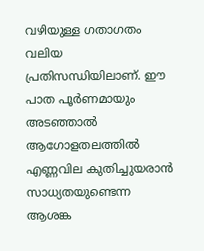വഴിയുള്ള ഗതാഗതം വലിയ പ്രതിസന്ധിയിലാണ്. ഈ പാത പൂർണമായും അടഞ്ഞാൽ ആഗോളതലത്തിൽ എണ്ണവില കുതിച്ചുയരാൻ സാധ്യതയുണ്ടെന്ന ആശങ്ക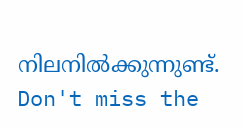നിലനിൽക്കുന്നുണ്ട്.
Don't miss the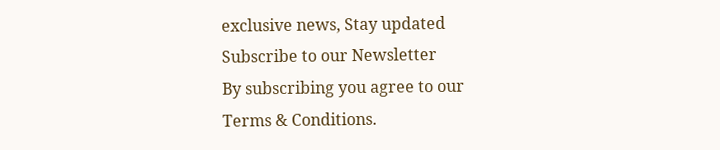exclusive news, Stay updated
Subscribe to our Newsletter
By subscribing you agree to our Terms & Conditions.